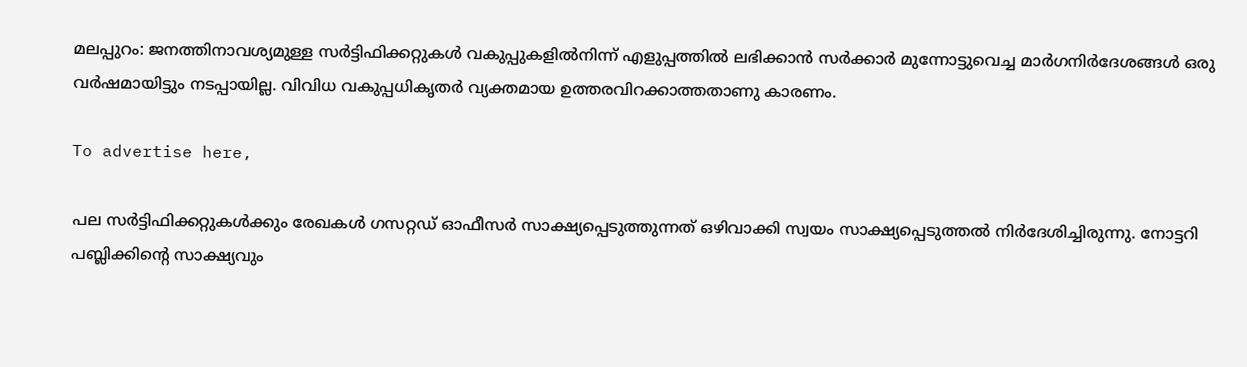മലപ്പുറം: ജനത്തിനാവശ്യമുള്ള സര്‍ട്ടിഫിക്കറ്റുകള്‍ വകുപ്പുകളില്‍നിന്ന് എളുപ്പത്തില്‍ ലഭിക്കാന്‍ സര്‍ക്കാര്‍ മുന്നോട്ടുവെച്ച മാര്‍ഗനിര്‍ദേശങ്ങള്‍ ഒരു വര്‍ഷമായിട്ടും നടപ്പായില്ല. വിവിധ വകുപ്പധികൃതര്‍ വ്യക്തമായ ഉത്തരവിറക്കാത്തതാണു കാരണം.

To advertise here,

പല സര്‍ട്ടിഫിക്കറ്റുകള്‍ക്കും രേഖകള്‍ ഗസറ്റഡ് ഓഫീസര്‍ സാക്ഷ്യപ്പെടുത്തുന്നത് ഒഴിവാക്കി സ്വയം സാക്ഷ്യപ്പെടുത്തല്‍ നിര്‍ദേശിച്ചിരുന്നു. നോട്ടറി പബ്ലിക്കിന്റെ സാക്ഷ്യവും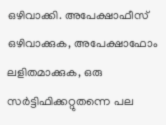ഒഴിവാക്കി. അപേക്ഷാഫീസ് ഒഴിവാക്കുക, അപേക്ഷാഫോം ലളിതമാക്കുക, ഒരു സര്‍ട്ടിഫിക്കറ്റുതന്നെ പല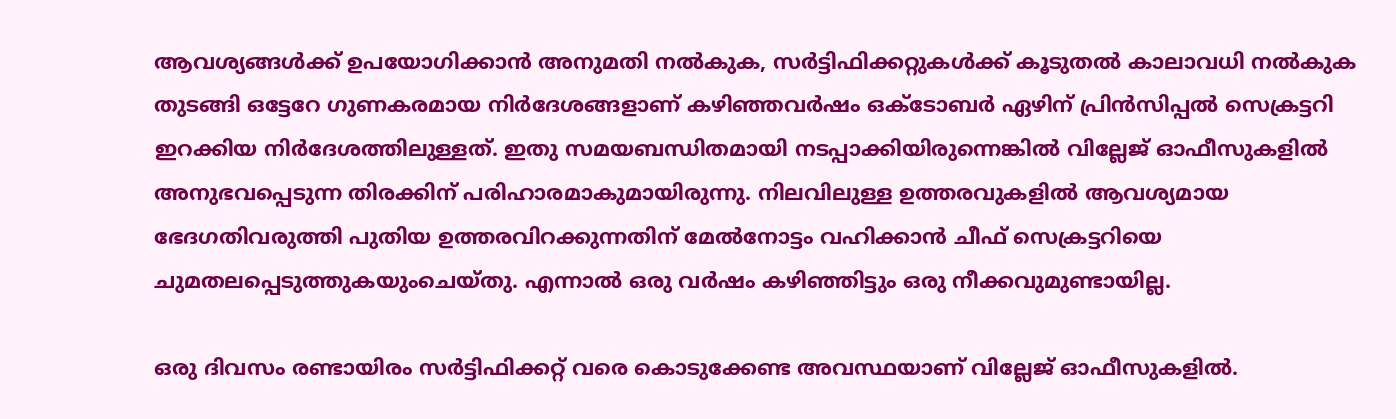ആവശ്യങ്ങള്‍ക്ക് ഉപയോഗിക്കാന്‍ അനുമതി നല്‍കുക, സര്‍ട്ടിഫിക്കറ്റുകള്‍ക്ക് കൂടുതല്‍ കാലാവധി നല്‍കുക തുടങ്ങി ഒട്ടേറേ ഗുണകരമായ നിര്‍ദേശങ്ങളാണ് കഴിഞ്ഞവര്‍ഷം ഒക്ടോബര്‍ ഏഴിന് പ്രിന്‍സിപ്പല്‍ സെക്രട്ടറി ഇറക്കിയ നിര്‍ദേശത്തിലുള്ളത്. ഇതു സമയബന്ധിതമായി നടപ്പാക്കിയിരുന്നെങ്കില്‍ വില്ലേജ് ഓഫീസുകളില്‍ അനുഭവപ്പെടുന്ന തിരക്കിന് പരിഹാരമാകുമായിരുന്നു. നിലവിലുള്ള ഉത്തരവുകളില്‍ ആവശ്യമായ ഭേദഗതിവരുത്തി പുതിയ ഉത്തരവിറക്കുന്നതിന് മേല്‍നോട്ടം വഹിക്കാന്‍ ചീഫ് സെക്രട്ടറിയെ ചുമതലപ്പെടുത്തുകയുംചെയ്തു. എന്നാല്‍ ഒരു വര്‍ഷം കഴിഞ്ഞിട്ടും ഒരു നീക്കവുമുണ്ടായില്ല.

ഒരു ദിവസം രണ്ടായിരം സര്‍ട്ടിഫിക്കറ്റ് വരെ കൊടുക്കേണ്ട അവസ്ഥയാണ് വില്ലേജ് ഓഫീസുകളില്‍.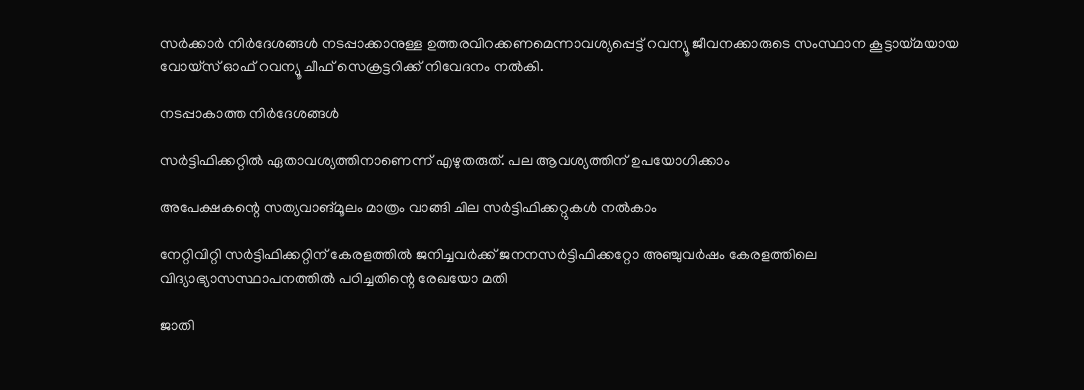സര്‍ക്കാര്‍ നിര്‍ദേശങ്ങള്‍ നടപ്പാക്കാനുള്ള ഉത്തരവിറക്കണമെന്നാവശ്യപ്പെട്ട് റവന്യൂ ജീവനക്കാരുടെ സംസ്ഥാന കൂട്ടായ്മയായ വോയ്സ് ഓഫ് റവന്യൂ ചീഫ് സെക്രട്ടറിക്ക് നിവേദനം നല്‍കി.

നടപ്പാകാത്ത നിര്‍ദേശങ്ങള്‍

സര്‍ട്ടിഫിക്കറ്റില്‍ ഏതാവശ്യത്തിനാണെന്ന് എഴുതരുത്. പല ആവശ്യത്തിന് ഉപയോഗിക്കാം

അപേക്ഷകന്റെ സത്യവാങ്മൂലം മാത്രം വാങ്ങി ചില സര്‍ട്ടിഫിക്കറ്റുകള്‍ നല്‍കാം

നേറ്റിവിറ്റി സര്‍ട്ടിഫിക്കറ്റിന് കേരളത്തില്‍ ജനിച്ചവര്‍ക്ക് ജനനസര്‍ട്ടിഫിക്കറ്റോ അഞ്ചുവര്‍ഷം കേരളത്തിലെ വിദ്യാഭ്യാസസ്ഥാപനത്തില്‍ പഠിച്ചതിന്റെ രേഖയോ മതി

ജാതി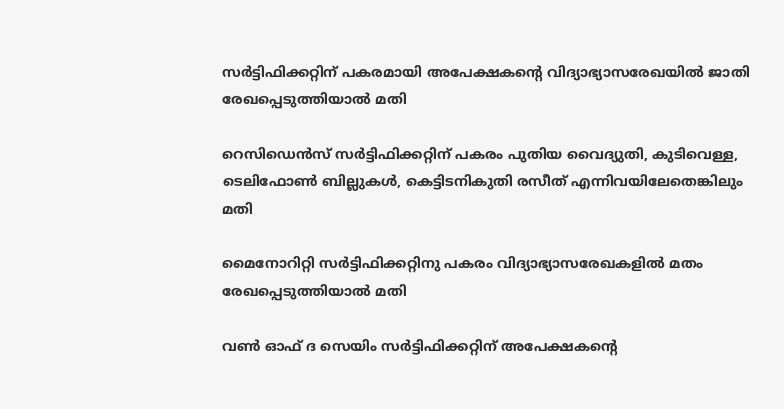സര്‍ട്ടിഫിക്കറ്റിന് പകരമായി അപേക്ഷകന്റെ വിദ്യാഭ്യാസരേഖയില്‍ ജാതി രേഖപ്പെടുത്തിയാല്‍ മതി

റെസിഡെന്‍സ് സര്‍ട്ടിഫിക്കറ്റിന് പകരം പുതിയ വൈദ്യുതി, കുടിവെള്ള, ടെലിഫോണ്‍ ബില്ലുകള്‍, കെട്ടിടനികുതി രസീത് എന്നിവയിലേതെങ്കിലും മതി

മൈനോറിറ്റി സര്‍ട്ടിഫിക്കറ്റിനു പകരം വിദ്യാഭ്യാസരേഖകളില്‍ മതം രേഖപ്പെടുത്തിയാല്‍ മതി

വണ്‍ ഓഫ് ദ സെയിം സര്‍ട്ടിഫിക്കറ്റിന് അപേക്ഷകന്റെ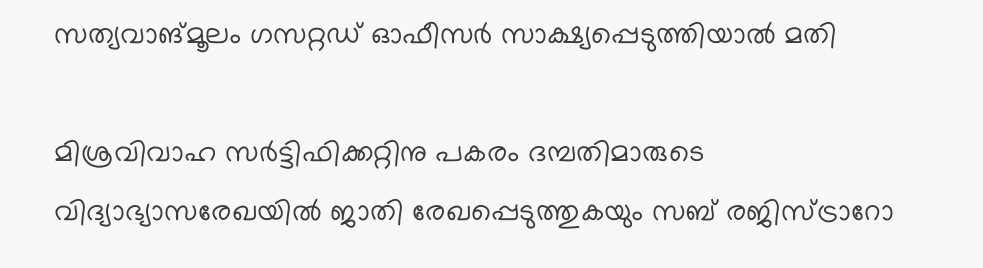സത്യവാങ്മൂലം ഗസറ്റഡ് ഓഫീസര്‍ സാക്ഷ്യപ്പെടുത്തിയാല്‍ മതി

മിശ്രവിവാഹ സര്‍ട്ടിഫിക്കറ്റിനു പകരം ദമ്പതിമാരുടെ വിദ്യാഭ്യാസരേഖയില്‍ ജാതി രേഖപ്പെടുത്തുകയും സബ് രജിസ്ട്രാറോ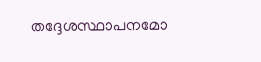തദ്ദേശസ്ഥാപനമോ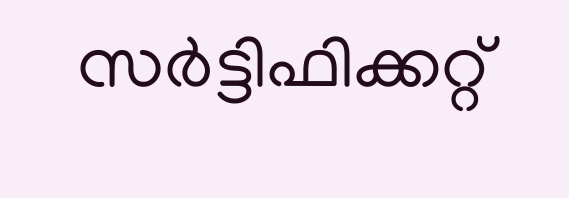സര്‍ട്ടിഫിക്കറ്റ്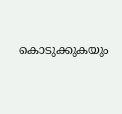കൊടുക്കുകയും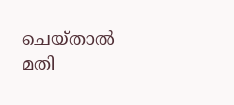ചെയ്താല്‍ മതി